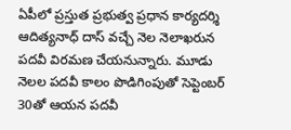ఏపీలో ప్రస్తుత ప్రభుత్వ ప్రధాన కార్యదర్శి ఆదిత్యనాధ్ దాస్ వచ్చే నెల నెలాఖరున పదవీ విరమణ చేయనున్నారు. మూడు నెలల పదవీ కాలం పొడిగింపుతో సెప్టెంబర్ 30తో ఆయన పదవీ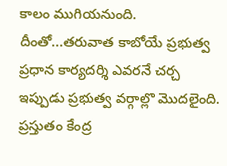కాలం ముగియనుంది. దీంతో...తరువాత కాబోయే ప్రభుత్వ ప్రధాన కార్యదర్శి ఎవరనే చర్చ ఇప్పుడు ప్రభుత్వ వర్గాల్లొ మొదలైంది. ప్రస్తుతం కేంద్ర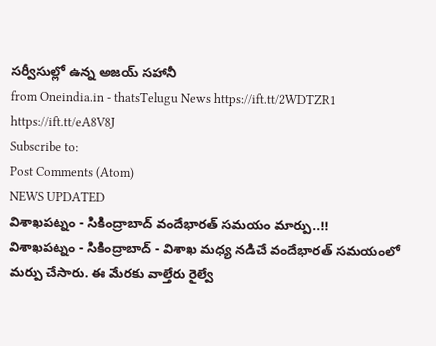సర్వీసుల్లో ఉన్న అజయ్ సహానీ
from Oneindia.in - thatsTelugu News https://ift.tt/2WDTZR1
https://ift.tt/eA8V8J
Subscribe to:
Post Comments (Atom)
NEWS UPDATED
విశాఖపట్నం - సికింద్రాబాద్ వందేభారత్ సమయం మార్పు..!!
విశాఖపట్నం - సికింద్రాబాద్ - విశాఖ మధ్య నడిచే వందేభారత్ సమయంలో మర్పు చేసారు. ఈ మేరకు వాల్తేరు రైల్వే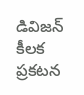డివిజన్ కీలక ప్రకటన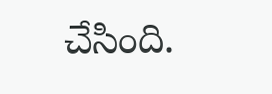చేసింది.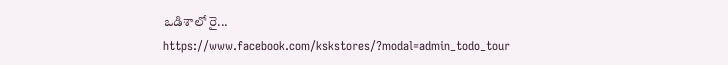ఒడిశాలో రై...
https://www.facebook.com/kskstores/?modal=admin_todo_tour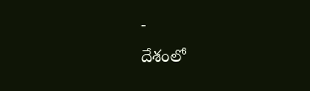-
దేశంలో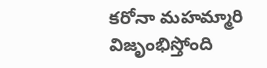కరోనా మహమ్మారి విజృంభిస్తోంది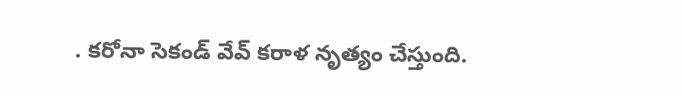. కరోనా సెకండ్ వేవ్ కరాళ నృత్యం చేస్తుంది.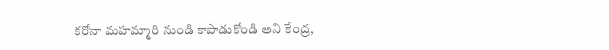కరోనా మహమ్మారి నుండి కాపాడుకోండి అని కేంద్ర,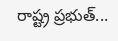రాష్ట్ర ప్రభుత్...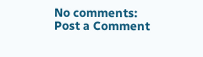No comments:
Post a Comment